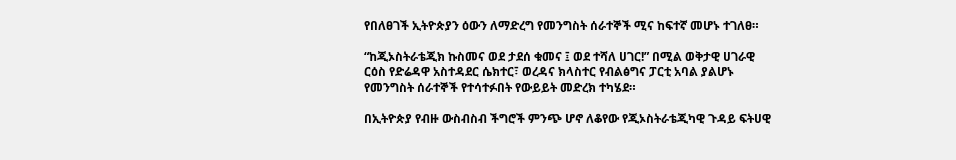የበለፀገች ኢትዮጵያን ዕውን ለማድረግ የመንግስት ሰራተኞች ሚና ከፍተኛ መሆኑ ተገለፀ።

“ከጂኦስትራቴጂክ ኩስመና ወደ ታደሰ ቁመና ፤ ወደ ተሻለ ሀገር!” በሚል ወቅታዊ ሀገራዊ ርዕስ የድሬዳዋ አስተዳደር ሴክተር፣ ወረዳና ክላስተር የብልፅግና ፓርቲ አባል ያልሆኑ የመንግስት ሰራተኞች የተሳተፉበት የውይይት መድረክ ተካሄደ።

በኢትዮጵያ የብዙ ውስብስብ ችግሮች ምንጭ ሆኖ ለቆየው የጂኦስትራቴጂካዊ ጉዳይ ፍትሀዊ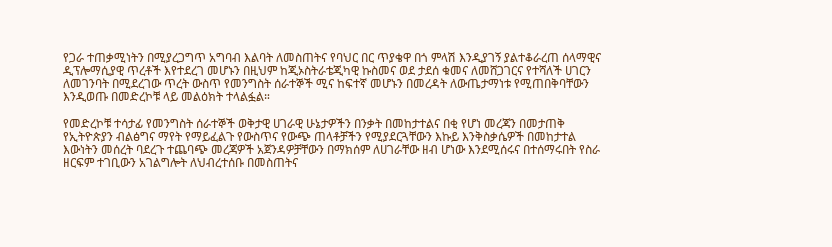የጋራ ተጠቃሚነትን በሚያረጋግጥ አግባብ እልባት ለመስጠትና የባህር በር ጥያቄዋ በጎ ምላሽ እንዲያገኝ ያልተቆራረጠ ሰላማዊና ዲፕሎማሲያዊ ጥረቶች እየተደረገ መሆኑን በዚህም ከጂኦስትራቴጂካዊ ኩስመና ወደ ታደሰ ቁመና ለመሸጋገርና የተሻለች ሀገርን ለመገንባት በሚደረገው ጥረት ውስጥ የመንግስት ሰራተኞች ሚና ከፍተኛ መሆኑን በመረዳት ለውጤታማነቱ የሚጠበቅባቸውን እንዲወጡ በመድረኮቹ ላይ መልዕክት ተላልፏል።

የመድረኮቹ ተሳታፊ የመንግስት ሰራተኞች ወቅታዊ ሀገራዊ ሁኔታዎችን በንቃት በመከታተልና በቂ የሆነ መረጃን በመታጠቅ የኢትዮጵያን ብልፅግና ማየት የማይፈልጉ የውስጥና የውጭ ጠላቶቻችን የሚያደርጓቸውን እኩይ እንቅስቃሴዎች በመከታተል እውነትን መሰረት ባደረጉ ተጨባጭ መረጃዎች አጀንዳዎቻቸውን በማክሰም ለሀገራቸው ዘብ ሆነው እንደሚሰሩና በተሰማሩበት የስራ ዘርፍም ተገቢውን አገልግሎት ለህብረተሰቡ በመስጠትና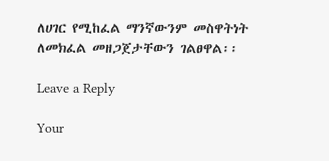ለሀገር የሚከፈል ማንኛውንም መስዋትነት ለመክፈል መዘጋጀታቸውን ገልፀዋል፡፡

Leave a Reply

Your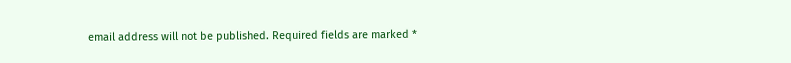email address will not be published. Required fields are marked *